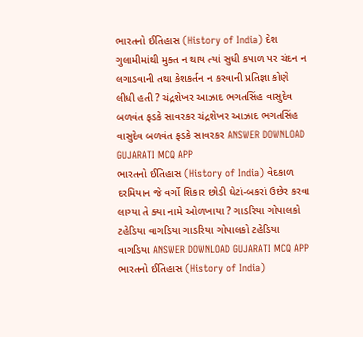ભારતનો ઈતિહાસ (History of India) દેશ ગુલામીમાંથી મુક્ત ન થાય ત્યાં સુધી કપાળ પર ચંદન ન લગાડવાની તથા કેશકર્તન ન કરવાની પ્રતિજ્ઞા કોણે લીધી હતી ? ચંદ્રશેખર આઝાદ ભગતસિંહ વાસુદેવ બળવંત ફડકે સાવરકર ચંદ્રશેખર આઝાદ ભગતસિંહ વાસુદેવ બળવંત ફડકે સાવરકર ANSWER DOWNLOAD GUJARATI MCQ APP
ભારતનો ઈતિહાસ (History of India) વેદકાળ દરમિયાન જે વર્ગો શિકાર છોડી ઘેટાં-બકરાં ઉછેર કરવા લાગ્યા તે ક્યા નામે ઓળખાયા ? ગાડરિયા ગોપાલકો ટહેડિયા વાગડિયા ગાડરિયા ગોપાલકો ટહેડિયા વાગડિયા ANSWER DOWNLOAD GUJARATI MCQ APP
ભારતનો ઈતિહાસ (History of India)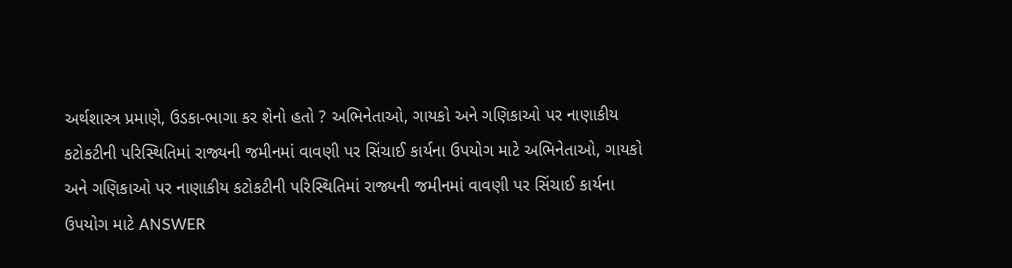અર્થશાસ્ત્ર પ્રમાણે, ઉડકા-ભાગા કર શેનો હતો ? અભિનેતાઓ, ગાયકો અને ગણિકાઓ પર નાણાકીય કટોકટીની પરિસ્થિતિમાં રાજ્યની જમીનમાં વાવણી પર સિંચાઈ કાર્યના ઉપયોગ માટે અભિનેતાઓ, ગાયકો અને ગણિકાઓ પર નાણાકીય કટોકટીની પરિસ્થિતિમાં રાજ્યની જમીનમાં વાવણી પર સિંચાઈ કાર્યના ઉપયોગ માટે ANSWER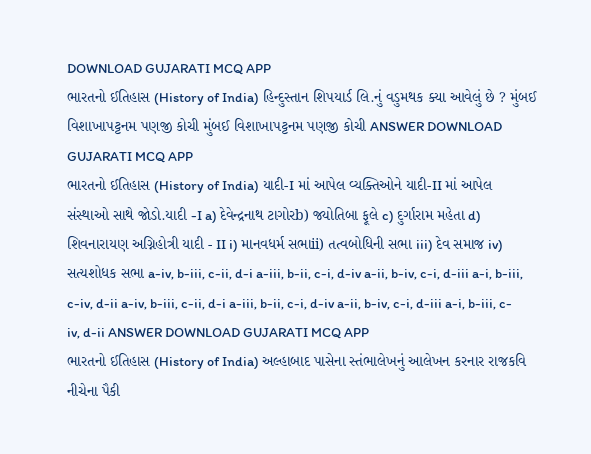DOWNLOAD GUJARATI MCQ APP
ભારતનો ઈતિહાસ (History of India) હિન્દુસ્તાન શિપયાર્ડ લિ.નું વડુમથક ક્યા આવેલું છે ? મુંબઈ વિશાખાપટ્ટનમ પણજી કોચી મુંબઈ વિશાખાપટ્ટનમ પણજી કોચી ANSWER DOWNLOAD GUJARATI MCQ APP
ભારતનો ઈતિહાસ (History of India) યાદી-I માં આપેલ વ્યક્તિઓને યાદી-II માં આપેલ સંસ્થાઓ સાથે જોડો.યાદી -I a) દેવેન્દ્રનાથ ટાગોરb) જ્યોતિબા ફૂલે c) દુર્ગારામ મહેતા d) શિવનારાયણ અગ્નિહોત્રી યાદી - II i) માનવધર્મ સભાii) તત્વબોધિની સભા iii) દેવ સમાજ iv) સત્યશોધક સભા a-iv, b-iii, c-ii, d-i a-iii, b-ii, c-i, d-iv a-ii, b-iv, c-i, d-iii a-i, b-iii, c-iv, d-ii a-iv, b-iii, c-ii, d-i a-iii, b-ii, c-i, d-iv a-ii, b-iv, c-i, d-iii a-i, b-iii, c-iv, d-ii ANSWER DOWNLOAD GUJARATI MCQ APP
ભારતનો ઈતિહાસ (History of India) અલ્હાબાદ પાસેના સ્તંભાલેખનું આલેખન કરનાર રાજકવિ નીચેના પૈકી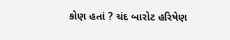કોણ હતાં ? ચંદ બારોટ હરિષેણ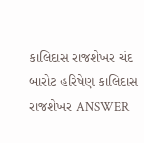કાલિદાસ રાજશેખર ચંદ બારોટ હરિષેણ કાલિદાસ રાજશેખર ANSWER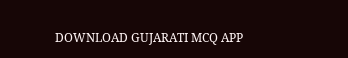DOWNLOAD GUJARATI MCQ APP